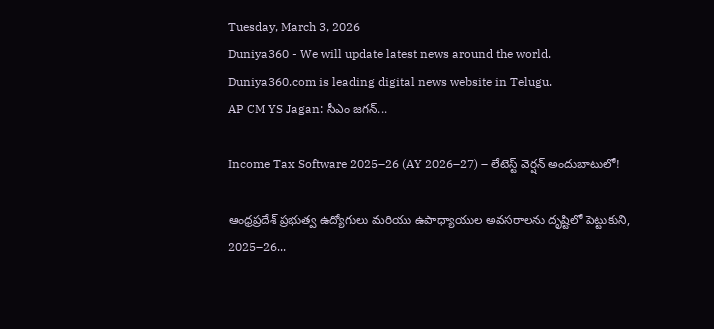Tuesday, March 3, 2026
Duniya360 - We will update latest news around the world. Duniya360.com is leading digital news website in Telugu.
AP CM YS Jagan: సీఎం జగన్...

Income Tax Software 2025–26 (AY 2026–27) – లేటెస్ట్ వెర్షన్ అందుబాటులో!

ఆంధ్రప్రదేశ్ ప్రభుత్వ ఉద్యోగులు మరియు ఉపాధ్యాయుల అవసరాలను దృష్టిలో పెట్టుకుని, 2025–26...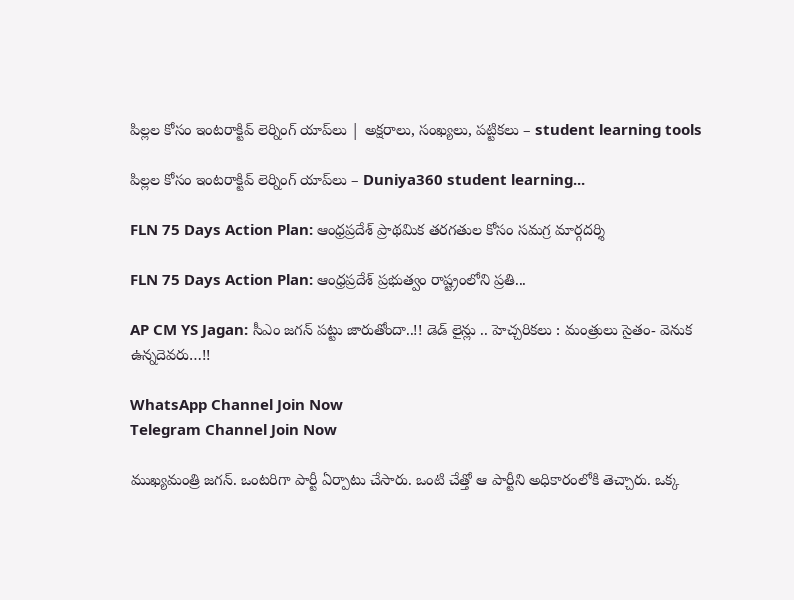పిల్లల కోసం ఇంటరాక్టివ్ లెర్నింగ్ యాప్‌లు | అక్షరాలు, సంఖ్యలు, పట్టికలు – student learning tools

పిల్లల కోసం ఇంటరాక్టివ్ లెర్నింగ్ యాప్‌లు – Duniya360 student learning...

FLN 75 Days Action Plan: ఆంధ్రప్రదేశ్ ప్రాథమిక తరగతుల కోసం సమగ్ర మార్గదర్శి

FLN 75 Days Action Plan: ఆంధ్రప్రదేశ్ ప్రభుత్వం రాష్ట్రంలోని ప్రతి...

AP CM YS Jagan: సీఎం జగన్ పట్టు జారుతోందా..!! డెడ్ లైన్లు .. హెచ్చరికలు : మంత్రులు సైతం- వెనుక ఉన్నదెవరు…!!

WhatsApp Channel Join Now
Telegram Channel Join Now

ముఖ్యమంత్రి జగన్. ఒంటరిగా పార్టీ ఏర్పాటు చేసారు. ఒంటి చేత్తో ఆ పార్టీని అధికారంలోకి తెచ్చారు. ఒక్క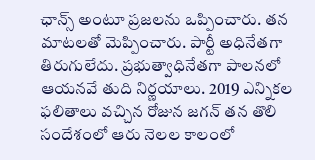ఛాన్స్ అంటూ ప్రజలను ఒప్పించారు. తన మాటలతో మెప్పించారు. పార్టీ అధినేతగా తిరుగులేదు. ప్రభుత్వాధినేతగా పాలనలో ఆయనవే తుది నిర్ణయాలు. 2019 ఎన్నికల ఫలితాలు వచ్చిన రోజున జగన్ తన తొలి సందేశంలో ఆరు నెలల కాలంలో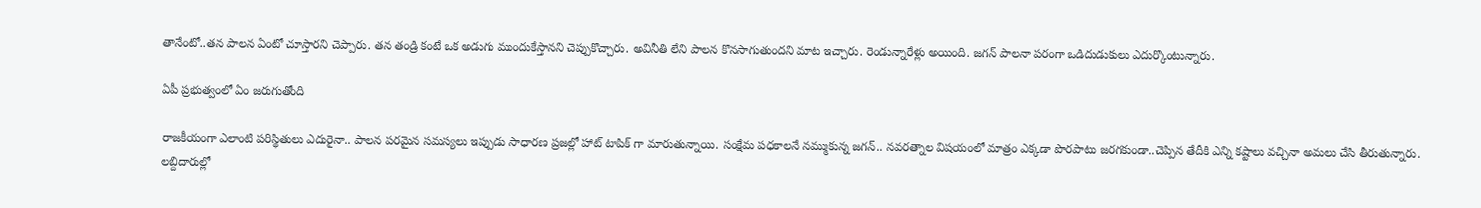తానేంటో..తన పాలన ఏంటో చూస్తారని చెప్పారు. తన తండ్రి కంటే ఒక అడుగు ముందుకేస్తానని చెప్పుకొచ్చారు. అవినీతి లేని పాలన కొనసాగుతుందని మాట ఇచ్చారు. రెండున్నారేళ్లు అయింది. జగన్ పాలనా పరంగా ఒడిదుడుకులు ఎదుర్కొంటున్నారు.

ఏపీ ప్రభుత్వంలో ఏం జరుగుతోంది

రాజకీయంగా ఎలాంటి పరిస్థితులు ఎదురైనా.. పాలన పరమైన సమస్యలు ఇప్పుడు సాధారణ ప్రజల్లో హాట్ టాపిక్ గా మారుతున్నాయి. సంక్షేమ పధకాలనే నమ్ముకున్న జగన్.. నవరత్నాల విషయంలో మాత్రం ఎక్కడా పొరపాటు జరగకుండా..చెప్పిన తేదీకి ఎన్ని కష్టాలు వచ్చినా అమలు చేసి తీరుతున్నారు. లబ్దిదారుల్లో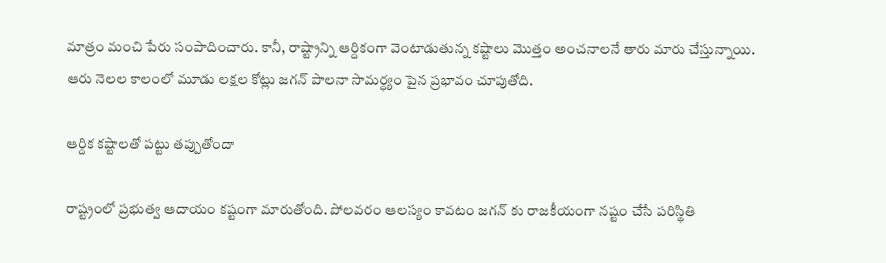మాత్రం మంచి పేరు సంపాదించారు. కానీ, రాష్ట్రాన్ని ఆర్దికంగా వెంటాడుతున్న కష్టాలు మొత్తం అంచనాలనే తారు మారు చేస్తున్నాయి. ఆరు నెలల కాలంలో మూడు లక్షల కోట్లు జగన్ పాలనా సామర్ధ్యం పైన ప్రభావం చూపుతోది.

ఆర్దిక కష్టాలతో పట్టు తప్పుతోందా

రాష్ట్రంలో ప్రభుత్వ ఆదాయం కష్టంగా మారుతోంది. పోలవరం ఆలస్యం కావటం జగన్ కు రాజకీయంగా నష్టం చేసే పరిస్థితి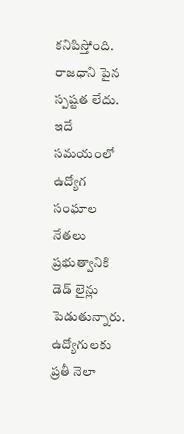కనిపిస్తోంది. రాజధాని పైన స్పష్టత లేదు. ఇదే సమయంలో ఉద్యోగ సంఘాల నేతలు ప్రభుత్వానికి డెడ్ లైన్లు పెడుతున్నారు. ఉద్యోగులకు ప్రతీ నెలా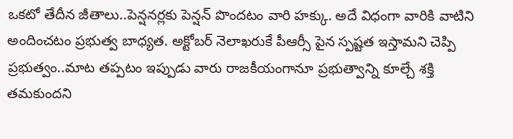ఒకటో తేదీన జీతాలు..పెన్షనర్లకు పెన్షన్ పొందటం వారి హక్కు. అదే విధంగా వారికి వాటిని అందించటం ప్రభుత్వ బాధ్యత. అక్టోబర్ నెలాఖరుకే పీఆర్సీ పైన స్పష్టత ఇస్తామని చెప్పి ప్రభుత్వం..మాట తప్పటం ఇప్పుడు వారు రాజకీయంగానూ ప్రభుత్వాన్ని కూల్చే శక్తి తమకుందని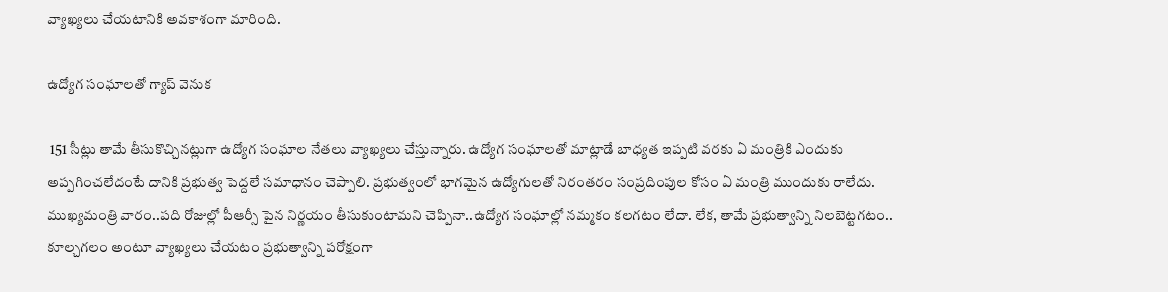వ్యాఖ్యలు చేయటానికి అవకాశంగా మారింది.

ఉద్యోగ సంఘాలతో గ్యాప్ వెనుక

 151 సీట్లు తామే తీసుకొచ్చినట్లుగా ఉద్యోగ సంఘాల నేతలు వ్యాఖ్యలు చేస్తున్నారు. ఉద్యోగ సంఘాలతో మాట్లాడే బాధ్యత ఇప్పటి వరకు ఏ మంత్రికి ఎందుకు అప్పగించలేదంటే దానికి ప్రభుత్వ పెద్దలే సమాధానం చెప్పాలి. ప్రభుత్వంలో భాగమైన ఉద్యోగులతో నిరంతరం సంప్రదింపుల కోసం ఏ మంత్రి ముందుకు రాలేదు. ముఖ్యమంత్రి వారం..పది రోజుల్లో పీఆర్సీ పైన నిర్ణయం తీసుకుంటామని చెప్పినా..ఉద్యోగ సంఘాల్లో నమ్మకం కలగటం లేదా. లేక, తామే ప్రభుత్వాన్ని నిలబెట్టగటం.. కూల్చగలం అంటూ వ్యాఖ్యలు చేయటం ప్రభుత్వాన్ని పరోక్షంగా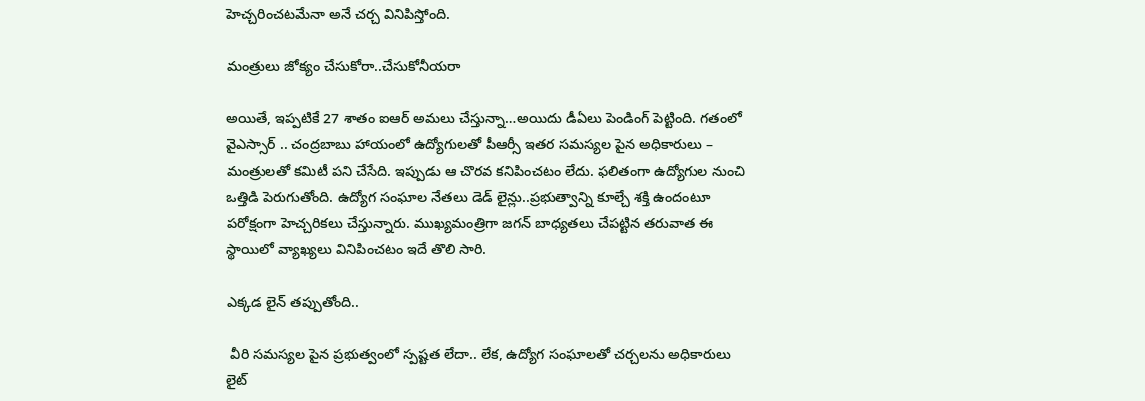హెచ్చరించటమేనా అనే చర్చ వినిపిస్తోంది.

మంత్రులు జోక్యం చేసుకోరా..చేసుకోనీయరా

అయితే, ఇప్పటికే 27 శాతం ఐఆర్ అమలు చేస్తున్నా…అయిదు డీఏలు పెండింగ్ పెట్టింది. గతంలో వైఎస్సార్ .. చంద్రబాబు హాయంలో ఉద్యోగులతో పీఆర్సీ ఇతర సమస్యల పైన అధికారులు – మంత్రులతో కమిటీ పని చేసేది. ఇప్పుడు ఆ చొరవ కనిపించటం లేదు. ఫలితంగా ఉద్యోగుల నుంచి ఒత్తిడి పెరుగుతోంది. ఉద్యోగ సంఘాల నేతలు డెడ్ లైన్లు..ప్రభుత్వాన్ని కూల్చే శక్తి ఉందంటూ పరోక్షంగా హెచ్చరికలు చేస్తున్నారు. ముఖ్యమంత్రిగా జగన్ బాధ్యతలు చేపట్టిన తరువాత ఈ స్థాయిలో వ్యాఖ్యలు వినిపించటం ఇదే తొలి సారి.

ఎక్కడ లైన్ తప్పుతోంది..

 వీరి సమస్యల పైన ప్రభుత్వంలో స్పష్టత లేదా.. లేక, ఉద్యోగ సంఘాలతో చర్చలను అధికారులు లైట్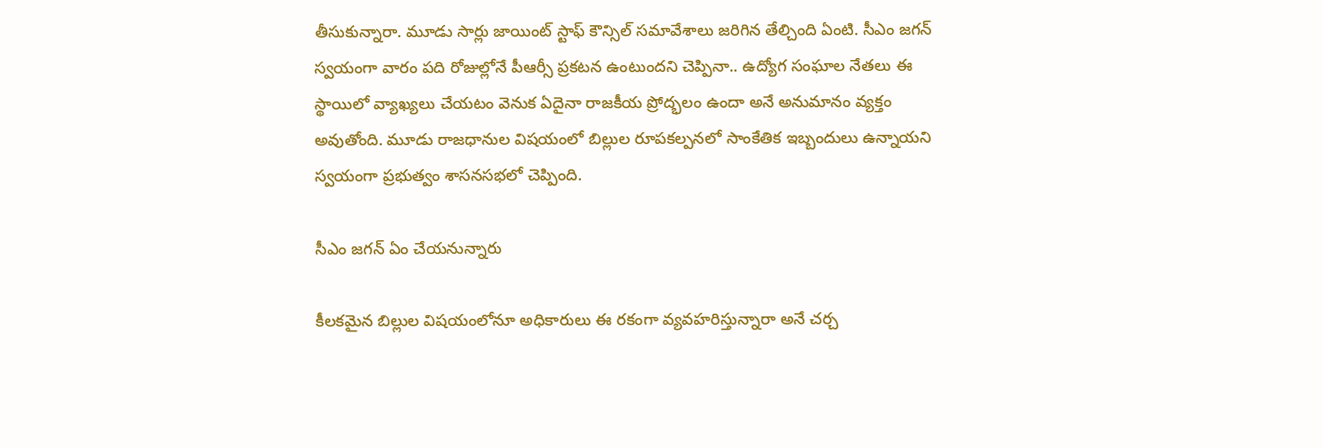తీసుకున్నారా. మూడు సార్లు జాయింట్ స్టాఫ్ కౌన్సిల్ సమావేశాలు జరిగిన తేల్చింది ఏంటి. సీఎం జగన్ స్వయంగా వారం పది రోజుల్లోనే పీఆర్సీ ప్రకటన ఉంటుందని చెప్పినా.. ఉద్యోగ సంఘాల నేతలు ఈ స్థాయిలో వ్యాఖ్యలు చేయటం వెనుక ఏదైనా రాజకీయ ప్రోద్భలం ఉందా అనే అనుమానం వ్యక్తం అవుతోంది. మూడు రాజధానుల విషయంలో బిల్లుల రూపకల్పనలో సాంకేతిక ఇబ్బందులు ఉన్నాయని స్వయంగా ప్రభుత్వం శాసనసభలో చెప్పింది.

సీఎం జగన్ ఏం చేయనున్నారు

కీలకమైన బిల్లుల విషయంలోనూ అధికారులు ఈ రకంగా వ్యవహరిస్తున్నారా అనే చర్చ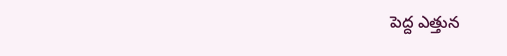పెద్ద ఎత్తున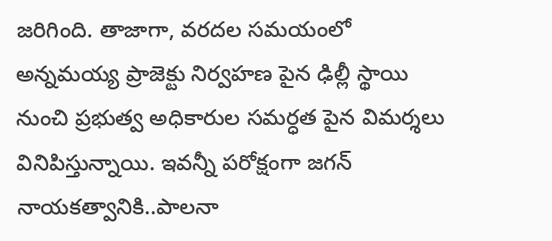జరిగింది. తాజాగా, వరదల సమయంలో అన్నమయ్య ప్రాజెక్టు నిర్వహణ పైన ఢిల్లీ స్థాయి నుంచి ప్రభుత్వ అధికారుల సమర్ధత పైన విమర్శలు వినిపిస్తున్నాయి. ఇవన్నీ పరోక్షంగా జగన్ నాయకత్వానికి..పాలనా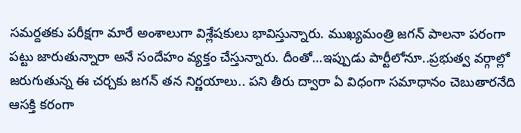సమర్దతకు పరీక్షగా మారే అంశాలుగా విశ్లేషకులు భావిస్తున్నారు. ముఖ్యమంత్రి జగన్ పాలనా పరంగా పట్టు జారుతున్నారా అనే సందేహం వ్యక్తం చేస్తున్నారు. దీంతో…ఇప్పుడు పార్టీలోనూ..ప్రభుత్వ వర్గాల్లో జరుగుతున్న ఈ చర్చకు జగన్ తన నిర్ణయాలు.. పని తీరు ద్వారా ఏ విధంగా సమాధానం చెబుతారనేది ఆసక్తి కరంగా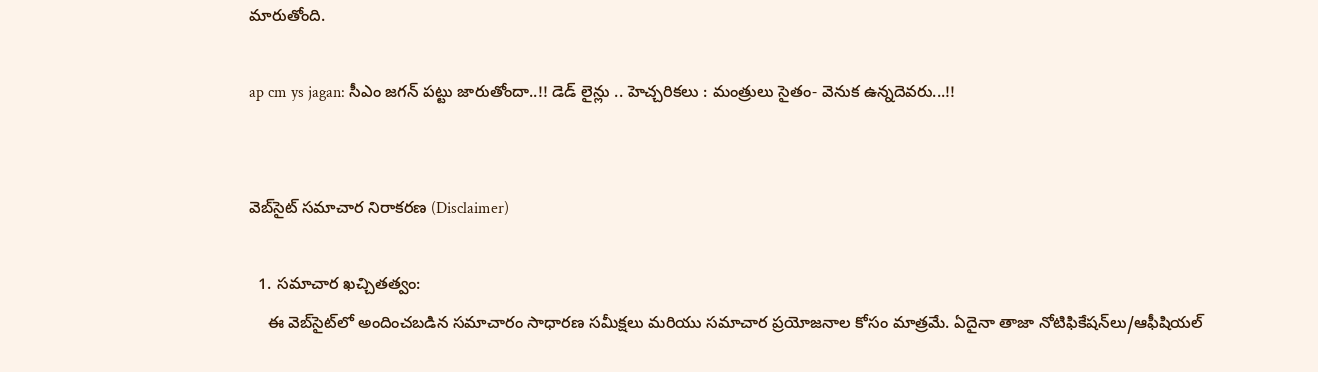మారుతోంది.

ap cm ys jagan: సీఎం జగన్ పట్టు జారుతోందా..!! డెడ్ లైన్లు .. హెచ్చరికలు : మంత్రులు సైతం- వెనుక ఉన్నదెవరు...!!


వెబ్‌సైట్ సమాచార నిరాకరణ (Disclaimer)

  1. సమాచార ఖచ్చితత్వం:
    ఈ వెబ్‌సైట్‌లో అందించబడిన సమాచారం సాధారణ సమీక్షలు మరియు సమాచార ప్రయోజనాల కోసం మాత్రమే. ఏదైనా తాజా నోటిఫికేషన్‌లు/ఆఫీషియల్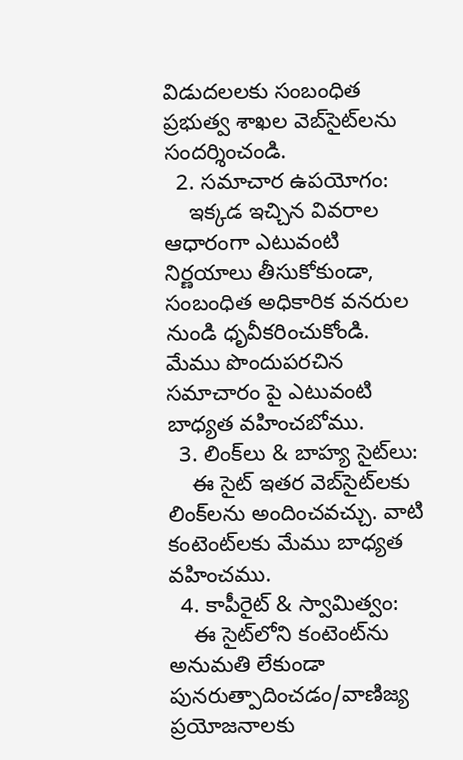విడుదలలకు సంబంధిత ప్రభుత్వ శాఖల వెబ్‌సైట్‌లను సందర్శించండి.
  2. సమాచార ఉపయోగం:
    ఇక్కడ ఇచ్చిన వివరాల ఆధారంగా ఎటువంటి నిర్ణయాలు తీసుకోకుండా, సంబంధిత అధికారిక వనరుల నుండి ధృవీకరించుకోండి. మేము పొందుపరచిన సమాచారం పై ఎటువంటి బాధ్యత వహించబోము.
  3. లింక్‌లు & బాహ్య సైట్‌లు:
    ఈ సైట్ ఇతర వెబ్‌సైట్‌లకు లింక్‌లను అందించవచ్చు. వాటి కంటెంట్‌లకు మేము బాధ్యత వహించము.
  4. కాపీరైట్ & స్వామిత్వం:
    ఈ సైట్‌లోని కంటెంట్‌ను అనుమతి లేకుండా పునరుత్పాదించడం/వాణిజ్య ప్రయోజనాలకు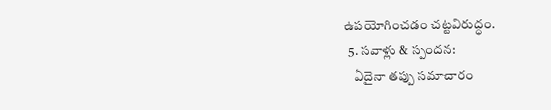ఉపయోగించడం చట్టవిరుద్ధం.
  5. సవాళ్లు & స్పందన:
    ఏదైనా తప్పు సమాచారం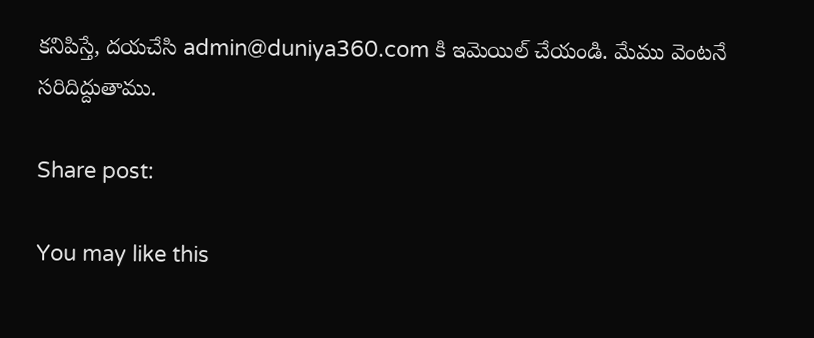కనిపిస్తే, దయచేసి admin@duniya360.com కి ఇమెయిల్ చేయండి. మేము వెంటనే సరిదిద్దుతాము.

Share post:

You may like this